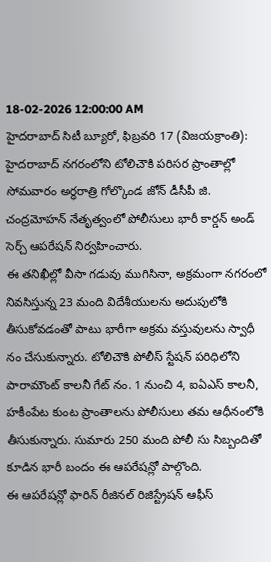18-02-2026 12:00:00 AM
హైదరాబాద్ సిటీ బ్యూరో, ఫిబ్రవరి 17 (విజయక్రాంతి): హైదరాబాద్ నగరంలోని టోలిచౌకి పరిసర ప్రాంతాల్లో సోమవారం అర్ధరాత్రి గోల్కొండ జోన్ డీసీపీ జి. చంద్రమోహన్ నేతృత్వంలో పోలీసులు భారీ కార్డన్ అండ్ సెర్చ్ ఆపరేషన్ నిర్వహించారు.
ఈ తనిఖీల్లో వీసా గడువు ముగిసినా, అక్రమంగా నగరంలో నివసిస్తున్న 23 మంది విదేశీయులను అదుపులోకి తీసుకోవడంతో పాటు భారీగా అక్రమ వస్తువులను స్వాధీ నం చేసుకున్నారు. టోలిచౌకి పోలీస్ స్టేషన్ పరిధిలోని పారామౌంట్ కాలనీ గేట్ నం. 1 నుంచి 4, ఐఏఎస్ కాలనీ, హకీంపేట కుంట ప్రాంతాలను పోలీసులు తమ ఆధీనంలోకి తీసుకున్నారు. సుమారు 250 మంది పోలీ సు సిబ్బందితో కూడిన భారీ బందం ఈ ఆపరేషన్లో పాల్గొంది.
ఈ ఆపరేషన్లో ఫారిన్ రీజినల్ రిజిస్ట్రేషన్ ఆఫీస్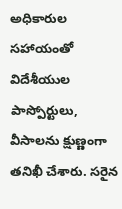అధికారుల సహాయంతో విదేశీయుల పాస్పోర్టులు, వీసాలను క్షుణ్ణంగా తనిఖీ చేశారు. సరైన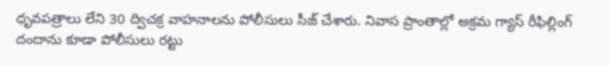ధృవపత్రాలు లేని 30 ద్విచక్ర వాహనాలను పోలీసులు సీజ్ చేశారు. నివాస ప్రాంతాల్లో అక్రమ గ్యాస్ రీఫిల్లింగ్ దందాను కూడా పోలీసులు రట్టు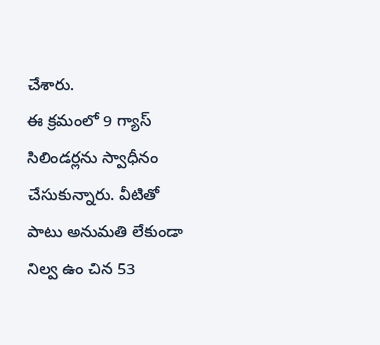చేశారు.
ఈ క్రమంలో 9 గ్యాస్ సిలిండర్లను స్వాధీనం చేసుకున్నారు. వీటితో పాటు అనుమతి లేకుండా నిల్వ ఉం చిన 53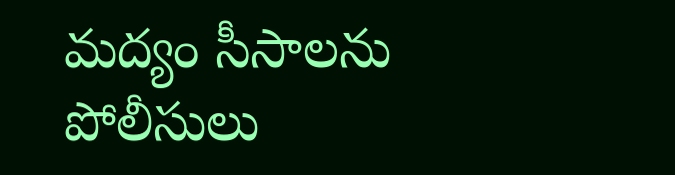మద్యం సీసాలను పోలీసులు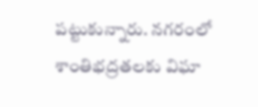పట్టుకున్నారు. నగరంలో శాంతిభద్రతలకు విఘా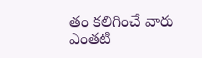తం కలిగించే వారు ఎంతటి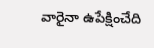వారైనా ఉపేక్షించేది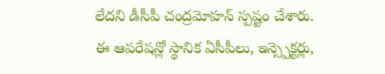లేదని డీసీపీ చంద్రమోహన్ స్పష్టం చేశారు. ఈ ఆపరేషన్లో స్థానిక ఏసీపీలు, ఇన్స్పెక్టర్లు,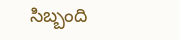సిబ్బంది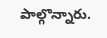పాల్గొన్నారు.